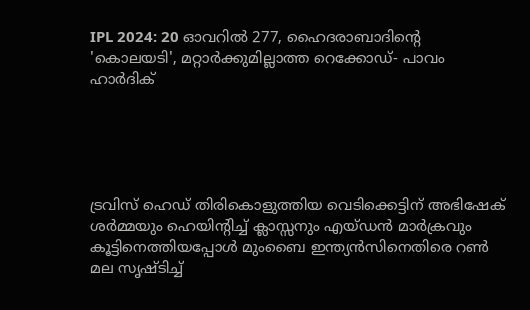IPL 2024: 20 ഓവറില്‍ 277, ഹൈദരാബാദിന്റെ 'കൊലയടി', മറ്റാര്‍ക്കുമില്ലാത്ത റെക്കോഡ്- പാവം ഹാര്‍ദിക്





ട്രവിസ് ഹെഡ് തിരികൊളുത്തിയ വെടിക്കെട്ടിന് അഭിഷേക് ശര്‍മ്മയും ഹെയിന്‍റിച്ച്‌ ക്ലാസ്സനും എയ്ഡന്‍ മാര്‍ക്രവും കൂട്ടിനെത്തിയപ്പോള്‍ മുംബൈ ഇന്ത്യന്‍സിനെതിരെ റണ്‍ മല സൃഷ്ടിച്ച്‌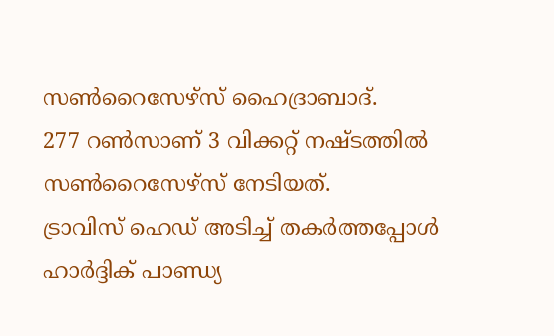സണ്‍റൈസേഴ്സ് ഹൈദ്രാബാദ്.
277 റണ്‍സാണ് 3 വിക്കറ്റ് നഷ്ടത്തില്‍ സണ്‍റൈസേഴ്സ് നേടിയത്.
ട്രാവിസ് ഹെഡ് അടിച്ച്‌ തകര്‍ത്തപ്പോള്‍ ഹാര്‍ദ്ദിക് പാണ്ഡ്യ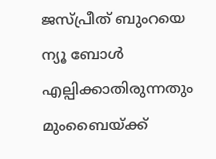ജസ്പ്രീത് ബുംറയെ ന്യൂ ബോള്‍ എല്പിക്കാതിരുന്നതും മുംബൈയ്ക്ക്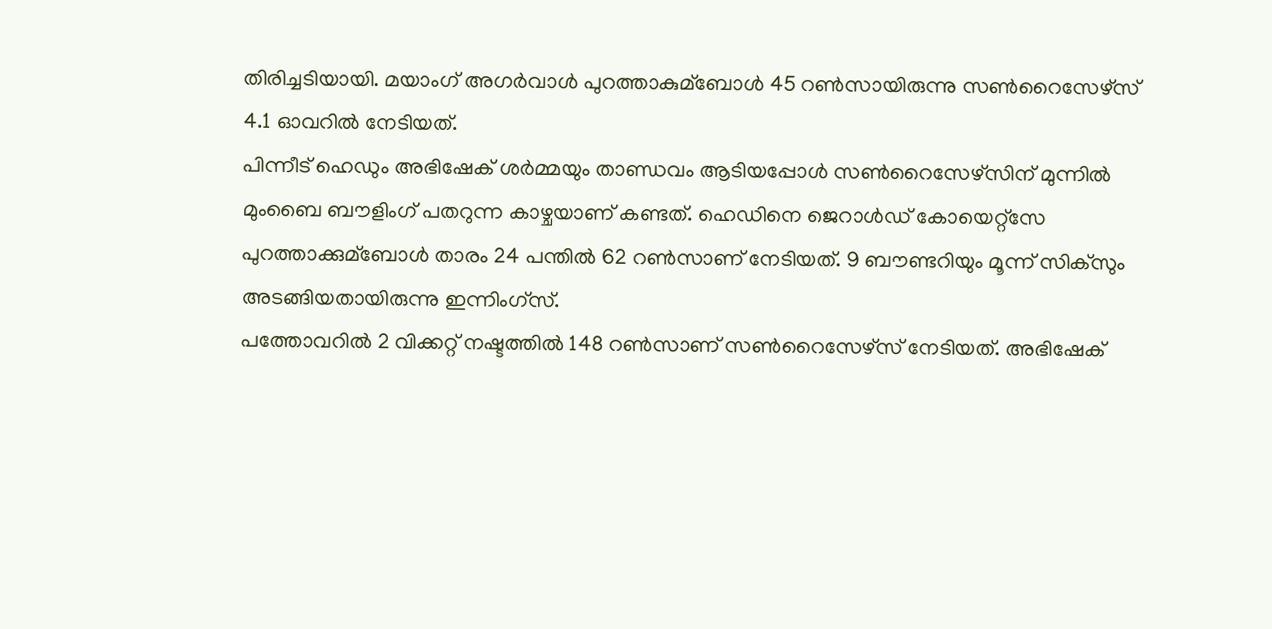തിരിച്ചടിയായി. മയാംഗ് അഗര്‍വാള്‍ പുറത്താകുമ്ബോള്‍ 45 റണ്‍സായിരുന്നു സണ്‍റൈസേഴ്സ് 4.1 ഓവറില്‍ നേടിയത്.
പിന്നീട് ഹെഡും അഭിഷേക് ശര്‍മ്മയും താണ്ഡവം ആടിയപ്പോള്‍ സണ്‍റൈസേഴ്സിന് മുന്നില്‍ മുംബൈ ബൗളിംഗ് പതറുന്ന കാഴ്ചയാണ് കണ്ടത്. ഹെഡിനെ ജെറാള്‍ഡ് കോയെറ്റ്സേ പുറത്താക്കുമ്ബോള്‍ താരം 24 പന്തില്‍ 62 റണ്‍സാണ് നേടിയത്. 9 ബൗണ്ടറിയും മൂന്ന് സിക്സും അടങ്ങിയതായിരുന്നു ഇന്നിംഗ്സ്.
പത്തോവറില്‍ 2 വിക്കറ്റ് നഷ്ടത്തില്‍ 148 റണ്‍സാണ് സണ്‍റൈസേഴ്സ് നേടിയത്. അഭിഷേക്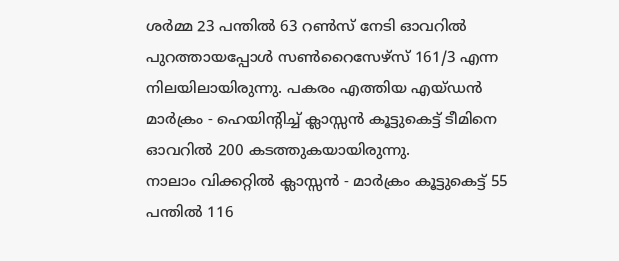ശര്‍മ്മ 23 പന്തില്‍ 63 റണ്‍സ് നേടി ഓവറില്‍ പുറത്തായപ്പോള്‍ സണ്‍റൈസേഴ്സ് 161/3 എന്ന നിലയിലായിരുന്നു. പകരം എത്തിയ എയ്ഡന്‍ മാര്‍ക്രം - ഹെയിന്‍റിച്ച്‌ ക്ലാസ്സന്‍ കൂട്ടുകെട്ട് ടീമിനെ ഓവറില്‍ 200 കടത്തുകയായിരുന്നു.
നാലാം വിക്കറ്റില്‍ ക്ലാസ്സന്‍ - മാര്‍ക്രം കൂട്ടുകെട്ട് 55 പന്തില്‍ 116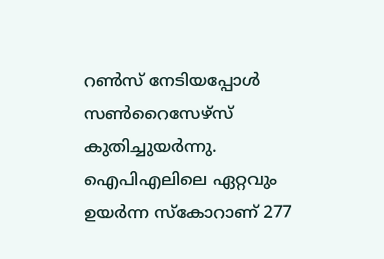റണ്‍സ് നേടിയപ്പോള്‍ സണ്‍റൈസേഴ്സ് കുതിച്ചുയര്‍ന്നു. ഐപിഎലിലെ ഏറ്റവും ഉയര്‍ന്ന സ്കോറാണ് 277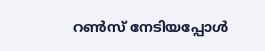റണ്‍സ് നേടിയപ്പോള്‍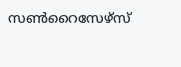സണ്‍റൈസേഴ്സ്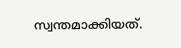സ്വന്തമാക്കിയത്.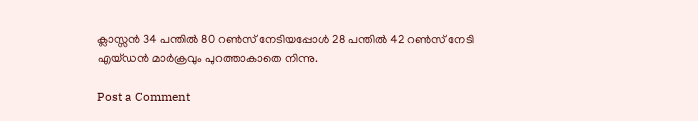ക്ലാസ്സന്‍ 34 പന്തില്‍ 80 റണ്‍സ് നേടിയപ്പോള്‍ 28 പന്തില്‍ 42 റണ്‍സ് നേടി എയ്ഡന്‍ മാര്‍ക്രവും പുറത്താകാതെ നിന്നു.

Post a Comment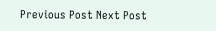Previous Post Next Post